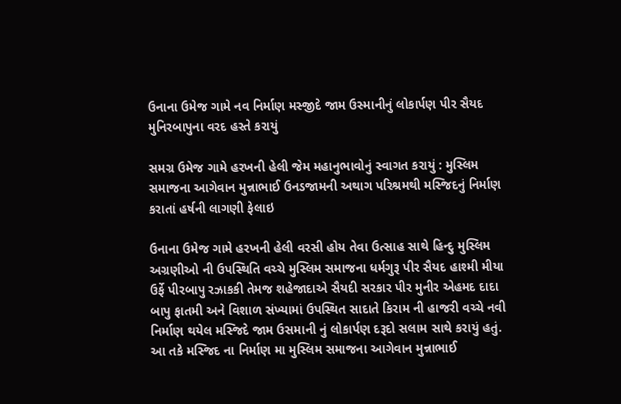ઉનાના ઉમેજ ગામે નવ નિર્માણ મસ્જીદે જામ ઉસ્માનીનું લોકાર્પણ પીર સૈયદ મુનિરબાપુના વરદ હસ્તે કરાયું

સમગ્ર ઉમેજ ગામે હરખની હેલી જેમ મહાનુભાવોનું સ્વાગત કરાયું : મુસ્લિમ સમાજના આગેવાન મુન્નાભાઈ ઉનડજામની અથાગ પરિશ્રમથી મસ્જિદનું નિર્માણ કરાતાં હર્ષની લાગણી ફેલાઇ

ઉનાના ઉમેજ ગામે હરખની હેલી વરસી હોય તેવા ઉત્સાહ સાથે હિન્દુ મુસ્લિમ અગ્રણીઓ ની ઉપસ્થિતિ વચ્ચે મુસ્લિમ સમાજના ધર્મગુરૂ પીર સૈયદ હાશ્મી મીયા ઉર્ફે પીરબાપુ રઝાકકી તેમજ શહેજાદાએ સૈયદી સરકાર પીર મુનીર એહમદ દાદા બાપુ ફાતમી અને વિશાળ સંખ્યામાં ઉપસ્થિત સાદાતે કિરામ ની હાજરી વચ્ચે નવી નિર્માણ થયેલ મસ્જિદે જામ ઉસમાની નું લોકાર્પણ દરૂદો સલામ સાથે કરાયું હતું.
આ તકે મસ્જિદ ના નિર્માણ મા મુસ્લિમ સમાજના આગેવાન મુન્નાભાઈ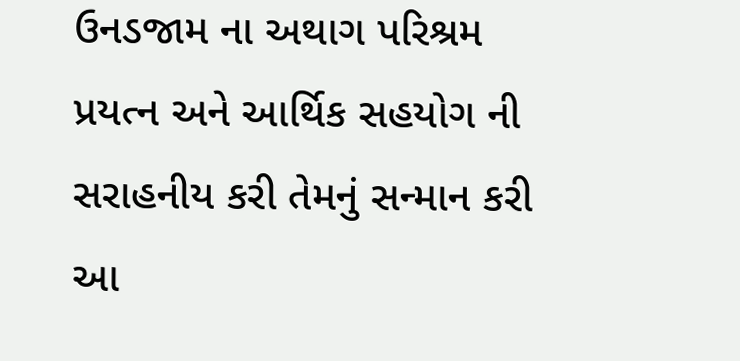ઉનડજામ ના અથાગ પરિશ્રમ પ્રયત્ન અને આર્થિક સહયોગ ની સરાહનીય કરી તેમનું સન્માન કરી આ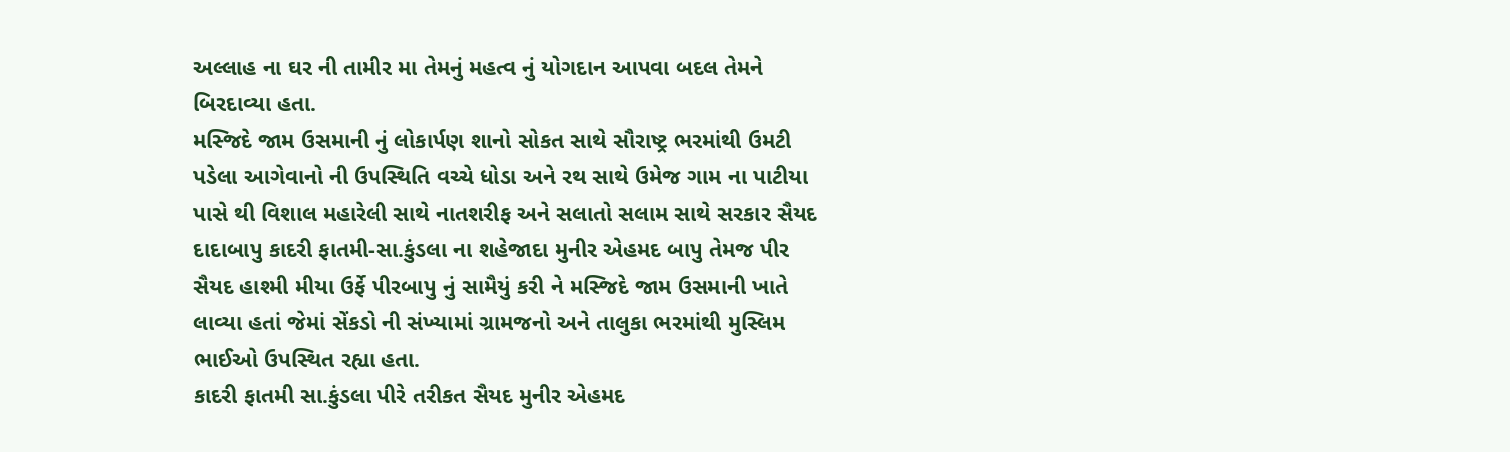અલ્લાહ ના ઘર ની તામીર મા તેમનું મહત્વ નું યોગદાન આપવા બદલ તેમને બિરદાવ્યા હતા.
મસ્જિદે જામ ઉસમાની નું લોકાર્પણ શાનો સોકત સાથે સૌરાષ્ટ્ર ભરમાંથી ઉમટી પડેલા આગેવાનો ની ઉપસ્થિતિ વચ્ચે ધોડા અને રથ સાથે ઉમેજ ગામ ના પાટીયા પાસે થી વિશાલ મહારેલી સાથે નાતશરીફ અને સલાતો સલામ સાથે સરકાર સૈયદ દાદાબાપુ કાદરી ફાતમી-સા.કુંડલા ના શહેજાદા મુનીર એહમદ બાપુ તેમજ પીર સૈયદ હાશ્મી મીયા ઉર્ફે પીરબાપુ નું સામૈયું કરી ને મસ્જિદે જામ ઉસમાની ખાતે લાવ્યા હતાં જેમાં સેંકડો ની સંખ્યામાં ગ્રામજનો અને તાલુકા ભરમાંથી મુસ્લિમ ભાઈઓ ઉપસ્થિત રહ્યા હતા.
કાદરી ફાતમી સા.કુંડલા પીરે તરીકત સૈયદ મુનીર એહમદ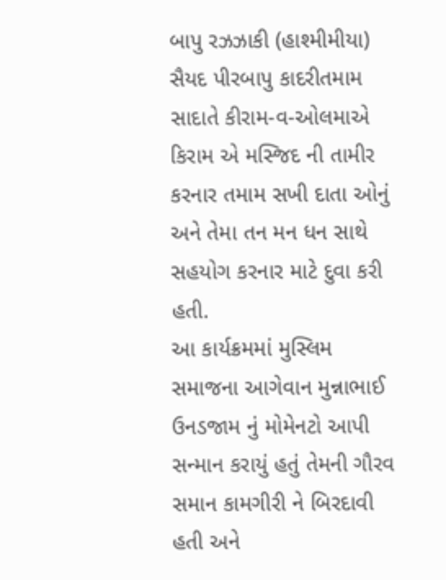બાપુ રઝઝાકી (હાશ્મીમીયા) સૈયદ પીરબાપુ કાદરીતમામ સાદાતે કીરામ-વ-ઓલમાએ કિરામ એ મસ્જિદ ની તામીર કરનાર તમામ સખી દાતા ઓનું અને તેમા તન મન ધન સાથે સહયોગ કરનાર માટે દુવા કરી હતી.
આ કાર્યક્રમમાં મુસ્લિમ સમાજના આગેવાન મુન્નાભાઈ ઉનડજામ નું મોમેનટો આપી સન્માન કરાયું હતું તેમની ગૌરવ સમાન કામગીરી ને બિરદાવી હતી અને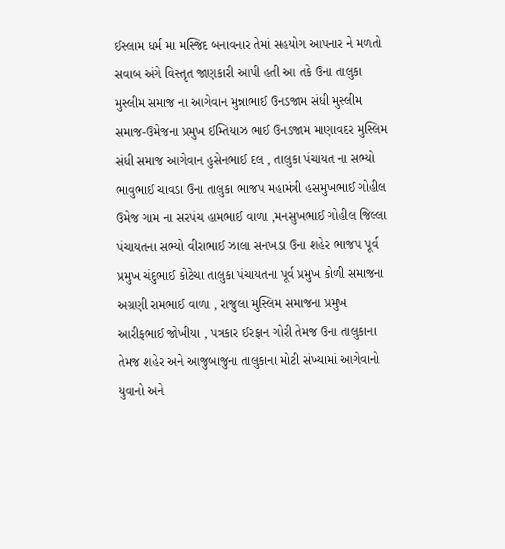ઈસ્લામ ધર્મ મા મસ્જિદ બનાવનાર તેમાં સહયોગ આપનાર ને મળતો સવાબ અંગે વિસ્તૃત જાણકારી આપી હતી આ તકે ઉના તાલુકા મુસ્લીમ સમાજ ના આગેવાન મુન્નાભાઈ ઉનડજામ સંધી મુસ્લીમ સમાજ-ઉમેજના પ્રમુખ ઈમ્તિયાઝ ભાઈ ઉનડજામ માણાવદર મુસ્લિમ સંધી સમાજ આગેવાન હુસેનભાઈ દલ , તાલુકા પંચાયત ના સભ્યો ભાવુભાઈ ચાવડા ઉના તાલુકા ભાજપ મહામંત્રી હસમુખભાઈ ગોહીલ ઉમેજ ગામ ના સરપંચ હામભાઈ વાળા ,મનસુખભાઈ ગોહીલ જિલ્લા પંચાયતના સભ્યો વીરાભાઈ ઝાલા સનખડા ઉના શહેર ભાજપ પૂર્વ પ્રમુખ ચંદુભાઈ કોટેચા તાલુકા પંચાયતના પૂર્વ પ્રમુખ કોળી સમાજના અગ્રણી રામભાઈ વાળા , રાજુલા મુસ્લિમ સમાજના પ્રમુખ આરીફભાઈ જોખીયા , પત્રકાર ઈરફાન ગોરી તેમજ ઉના તાલુકાના તેમજ શહેર અને આજુબાજુના તાલુકાના મોટી સંખ્યામાં આગેવાનો યુવાનો અને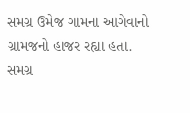સમગ્ર ઉમેજ ગામના આગેવાનો ગ્રામજનો હાજર રહ્યા હતા.
સમગ્ર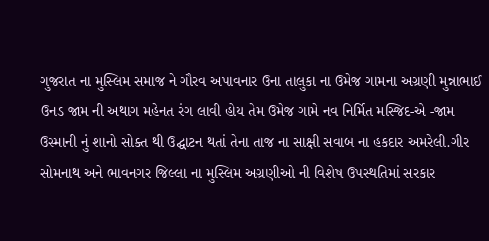ગુજરાત ના મુસ્લિમ સમાજ ને ગૌરવ અપાવનાર ઉના તાલુકા ના ઉમેજ ગામના અગ્રણી મુન્નાભાઈ ઉનડ જામ ની અથાગ મહેનત રંગ લાવી હોય તેમ ઉમેજ ગામે નવ નિર્મિત મસ્જિદ-એ -જામ ઉસ્માની નું શાનો સોક્ત થી ઉદ્ઘાટન થતાં તેના તાજ ના સાક્ષી સવાબ ના હકદાર અમરેલી.ગીર સોમનાથ અને ભાવનગર જિલ્લા ના મુસ્લિમ અગ્રણીઓ ની વિશેષ ઉપસ્થતિમાં સરકાર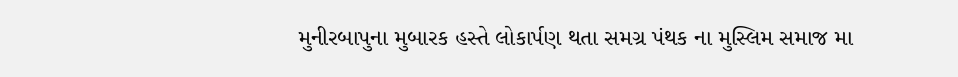મુનીરબાપુના મુબારક હસ્તે લોકાર્પણ થતા સમગ્ર પંથક ના મુસ્લિમ સમાજ મા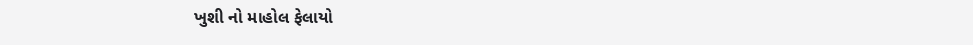ખુશી નો માહોલ ફેલાયો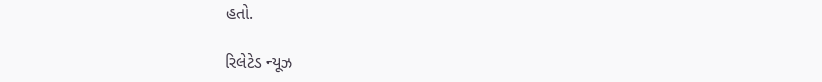હતો.

રિલેટેડ ન્યૂઝ